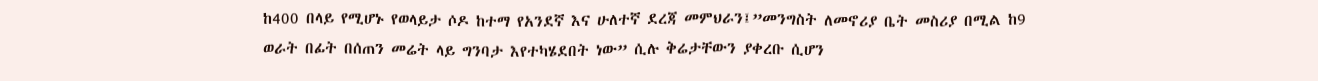ከ400 በላይ የሚሆኑ የወላይታ ሶዶ ከተማ የአንደኛ እና ሁለተኛ ደረጃ መምህራን፤”መንግስት ለመኖሪያ ቤት መስሪያ በሚል ከ9 ወራት በፊት በሰጠን መሬት ላይ ግንባታ እየተካሄደበት ነው” ሲሉ ቅሬታቸውን ያቀረቡ ሲሆን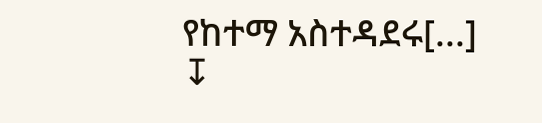የከተማ አስተዳደሩ[...]
↧